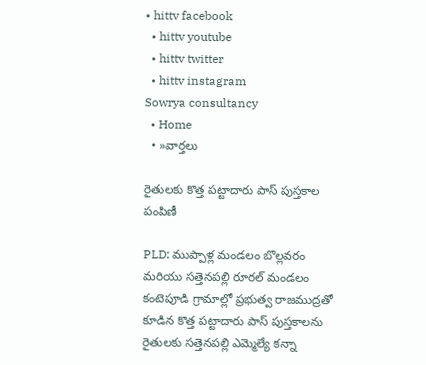• hittv facebook
  • hittv youtube
  • hittv twitter
  • hittv instagram
Sowrya consultancy
  • Home
  • »వార్తలు

రైతులకు కొత్త పట్టాదారు పాస్ పుస్తకాల పంపిణీ

PLD: ముప్పాళ్ల మండలం బొల్లవరం మరియు సత్తెనపల్లి రూరల్ మండలం కంటెపూడి గ్రామాల్లో ప్రభుత్వ రాజముద్రతో కూడిన కొత్త పట్టాదారు పాస్ పుస్తకాలను రైతులకు సత్తెనపల్లి ఎమ్మెల్యే కన్నా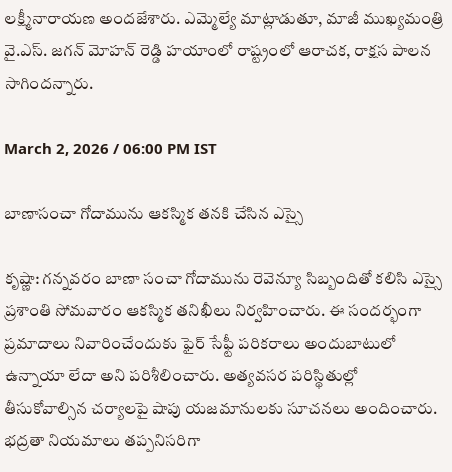లక్ష్మీనారాయణ అందజేశారు. ఎమ్మెల్యే మాట్లాడుతూ, మాజీ ముఖ్యమంత్రి వై.ఎస్. జగన్ మోహన్ రెడ్డి హయాంలో రాష్ట్రంలో ఆరాచక, రాక్షస పాలన సాగిందన్నారు.

March 2, 2026 / 06:00 PM IST

బాణాసంచా గోదామును ఆకస్మిక తనకి చేసిన ఎస్సై

కృష్ణా: గన్నవరం బాణా సంచా గోదామును రెవెన్యూ సిబ్బందితో కలిసి ఎస్సై ప్రశాంతి సోమవారం ఆకస్మిక తనిఖీలు నిర్వహించారు. ఈ సందర్భంగా ప్రమాదాలు నివారించేందుకు ఫైర్ సేఫ్టీ పరికరాలు అందుబాటులో ఉన్నాయా లేదా అని పరిశీలించారు. అత్యవసర పరిస్థితుల్లో తీసుకోవాల్సిన చర్యాలపై షాపు యజమానులకు సూచనలు అందించారు. భద్రతా నియమాలు తప్పనిసరిగా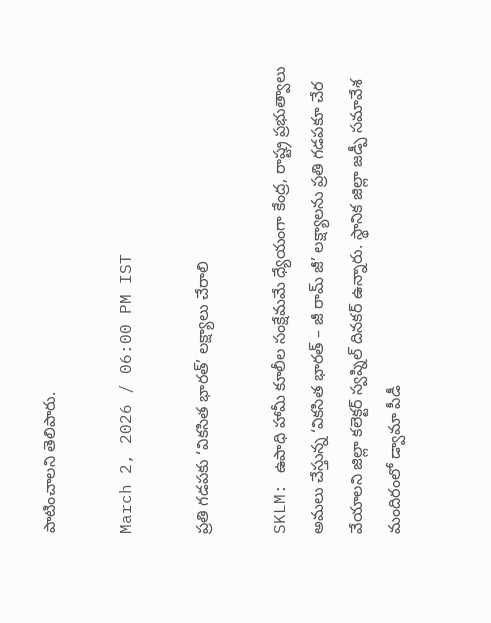పాటించాలని తెలిపారు.

March 2, 2026 / 06:00 PM IST

ప్రతి గడపకు ‘వికసిత భారత్’ లక్ష్యాలు చేరాలి

SKLM: ఉపాధి హామీ కూలీల సంక్షేమమే ధ్యేయంగా కేంద్ర, రాష్ట్ర ప్రభుత్వాలు అమలు చేస్తున్న ‘వికసిత భారత్‌ – జీ రామ్‌ జీ’ లక్ష్యాలను ప్రతి గడపకూ చేర వేయాలని జిల్లా కలెక్టర్‌ స్వప్నిల్‌ దినకర్‌ ఉన్నారు. స్థానిక జిల్లా జడ్పీ సమావేశ మందిరంలో డ్వామా పీడీ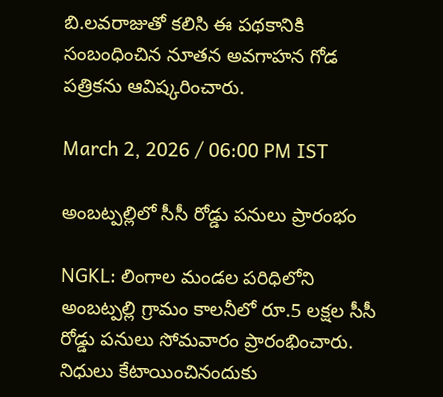బి.లవరాజుతో కలిసి ఈ పథకానికి సంబంధించిన నూతన అవగాహన గోడ పత్రికను ఆవిష్కరించారు.

March 2, 2026 / 06:00 PM IST

అంబట్పల్లిలో సీసీ రోడ్డు పనులు ప్రారంభం

NGKL: లింగాల మండల పరిధిలోని అంబట్పల్లి గ్రామం కాలనీలో రూ.5 లక్షల సీసీ రోడ్డు పనులు సోమవారం ప్రారంభించారు. నిధులు కేటాయించినందుకు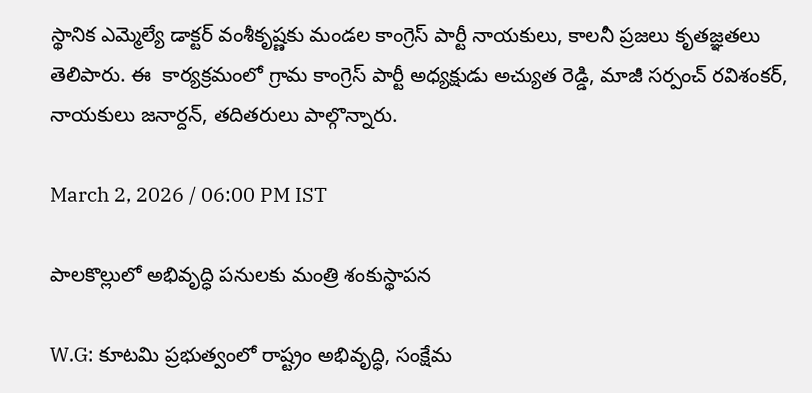స్థానిక ఎమ్మెల్యే డాక్టర్ వంశీకృష్ణకు మండల కాంగ్రెస్ పార్టీ నాయకులు, కాలనీ ప్రజలు కృతజ్ఞతలు తెలిపారు. ఈ  కార్యక్రమంలో గ్రామ కాంగ్రెస్ పార్టీ అధ్యక్షుడు అచ్యుత రెడ్డి, మాజీ సర్పంచ్ రవిశంకర్, నాయకులు జనార్దన్, తదితరులు పాల్గొన్నారు.

March 2, 2026 / 06:00 PM IST

పాలకొల్లులో అభివృద్ధి పనులకు మంత్రి శంకుస్థాపన

W.G: కూటమి ప్రభుత్వంలో రాష్ట్రం అభివృద్ధి, సంక్షేమ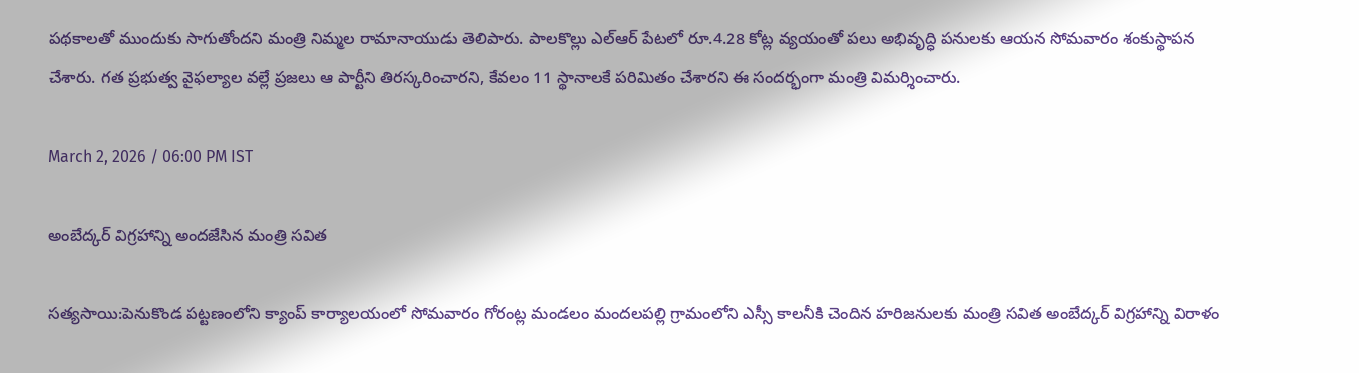పథకాలతో ముందుకు సాగుతోందని మంత్రి నిమ్మల రామానాయుడు తెలిపారు. పాలకొల్లు ఎల్ఆర్ పేటలో రూ.4.28 కోట్ల వ్యయంతో పలు అభివృద్ధి పనులకు ఆయన సోమవారం శంకుస్థాపన చేశారు. గత ప్రభుత్వ వైఫల్యాల వల్లే ప్రజలు ఆ పార్టీని తిరస్కరించారని, కేవలం 11 స్థానాలకే పరిమితం చేశారని ఈ సందర్భంగా మంత్రి విమర్శించారు.

March 2, 2026 / 06:00 PM IST

అంబేద్కర్ విగ్రహాన్ని అందజేసిన మంత్రి సవిత

సత్యసాయి:పెనుకొండ పట్టణంలోని క్యాంప్ కార్యాలయంలో సోమవారం గోరంట్ల మండలం మందలపల్లి గ్రామంలోని ఎస్సీ కాలనీకి చెందిన హరిజనులకు మంత్రి సవిత అంబేద్కర్ విగ్రహాన్ని విరాళం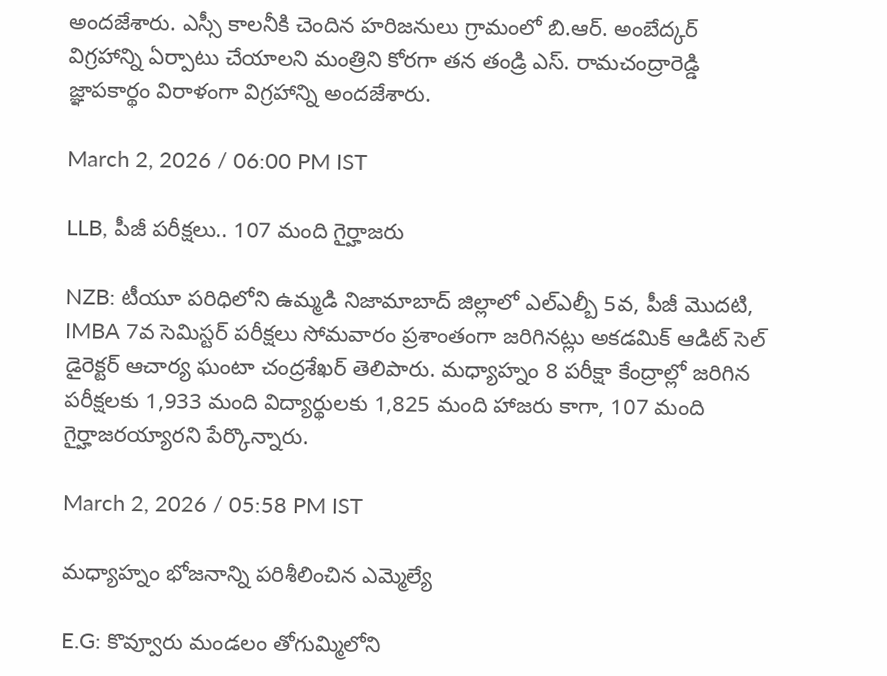అందజేశారు. ఎస్సీ కాలనీకి చెందిన హరిజనులు గ్రామంలో బి.ఆర్. అంబేద్కర్ విగ్రహాన్ని ఏర్పాటు చేయాలని మంత్రిని కోరగా తన తండ్రి ఎస్. రామచంద్రారెడ్డి జ్ఞాపకార్థం విరాళంగా విగ్రహాన్ని అందజేశారు.

March 2, 2026 / 06:00 PM IST

LLB, పీజీ పరీక్షలు.. 107 మంది గైర్హాజరు

NZB: టీయూ పరిధిలోని ఉమ్మడి నిజామాబాద్ జిల్లాలో ఎల్ఎల్బీ 5వ, పీజీ మొదటి, IMBA 7వ సెమిస్టర్ పరీక్షలు సోమవారం ప్రశాంతంగా జరిగినట్లు అకడమిక్ ఆడిట్ సెల్ డైరెక్టర్ ఆచార్య ఘంటా చంద్రశేఖర్ తెలిపారు. మధ్యాహ్నం 8 పరీక్షా కేంద్రాల్లో జరిగిన పరీక్షలకు 1,933 మంది విద్యార్థులకు 1,825 మంది హాజరు కాగా, 107 మంది గైర్హాజరయ్యారని పేర్కొన్నారు.

March 2, 2026 / 05:58 PM IST

మధ్యాహ్నం భోజనాన్ని పరిశీలించిన ఎమ్మెల్యే

E.G: కొవ్వూరు మండలం తోగుమ్మిలోని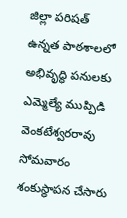జిల్లా పరిషత్ ఉన్నత పాఠశాలలో అభివృద్ధి పనులకు ఎమ్మెల్యే ముప్పిడి వెంకటేశ్వరరావు సోమవారం శంకుస్థాపన చేసారు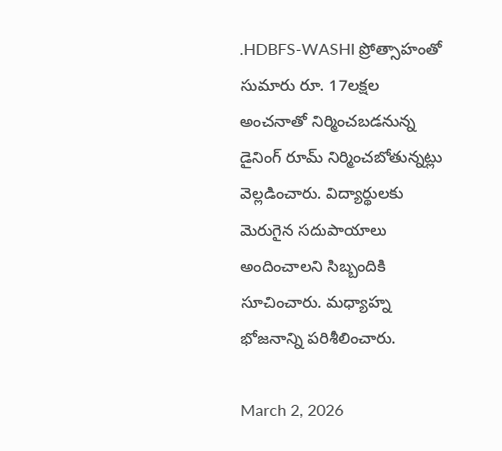.HDBFS-WASHI ప్రోత్సాహంతో సుమారు రూ. 17లక్షల అంచనాతో నిర్మించబడనున్న డైనింగ్ రూమ్ నిర్మించబోతున్నట్లు వెల్లడించారు. విద్యార్థులకు మెరుగైన సదుపాయాలు అందించాలని సిబ్బందికి సూచించారు. మధ్యాహ్న భోజనాన్ని పరిశీలించారు.

March 2, 2026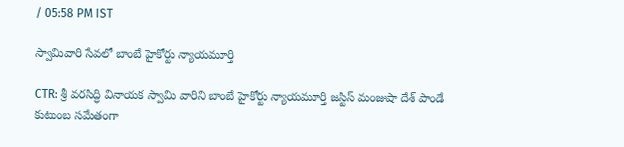/ 05:58 PM IST

స్వామివారి సేవలో బాంబే హైకోర్టు న్యాయమూర్తి

CTR: శ్రీ వరసిద్ధి వినాయక స్వామి వారిని బాంబే హైకోర్టు న్యాయమూర్తి జస్టిస్ మంజుషా దేశ్ పాండే కుటుంబ సమేతంగా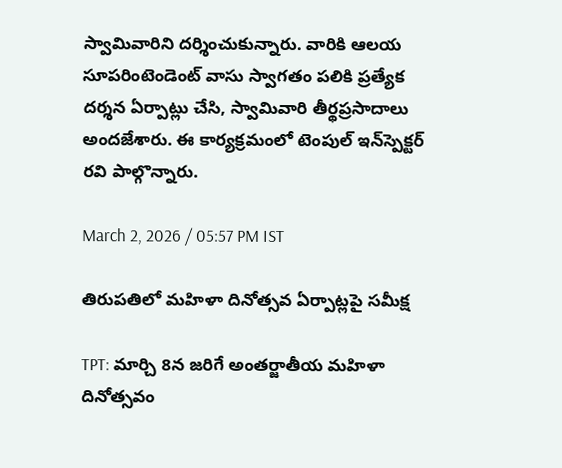స్వామివారిని దర్శించుకున్నారు. వారికి ఆలయ సూపరింటెండెంట్ వాసు స్వాగతం పలికి ప్రత్యేక దర్శన ఏర్పాట్లు చేసి, స్వామివారి తీర్థప్రసాదాలు అందజేశారు. ఈ కార్యక్రమంలో టెంపుల్ ఇన్‌స్పెక్టర్ రవి‌ పాల్గొన్నారు.

March 2, 2026 / 05:57 PM IST

తిరుపతిలో మహిళా దినోత్సవ ఏర్పాట్లపై సమీక్ష

TPT: మార్చి 8న జరిగే అంతర్జాతీయ మహిళా దినోత్సవం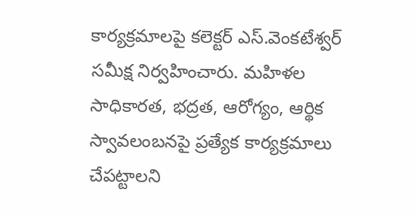కార్యక్రమాలపై కలెక్టర్ ఎస్.వెంకటేశ్వర్ సమీక్ష నిర్వహించారు. మహిళల సాధికారత, భద్రత, ఆరోగ్యం, ఆర్థిక స్వావలంబనపై ప్రత్యేక కార్యక్రమాలు చేపట్టాలని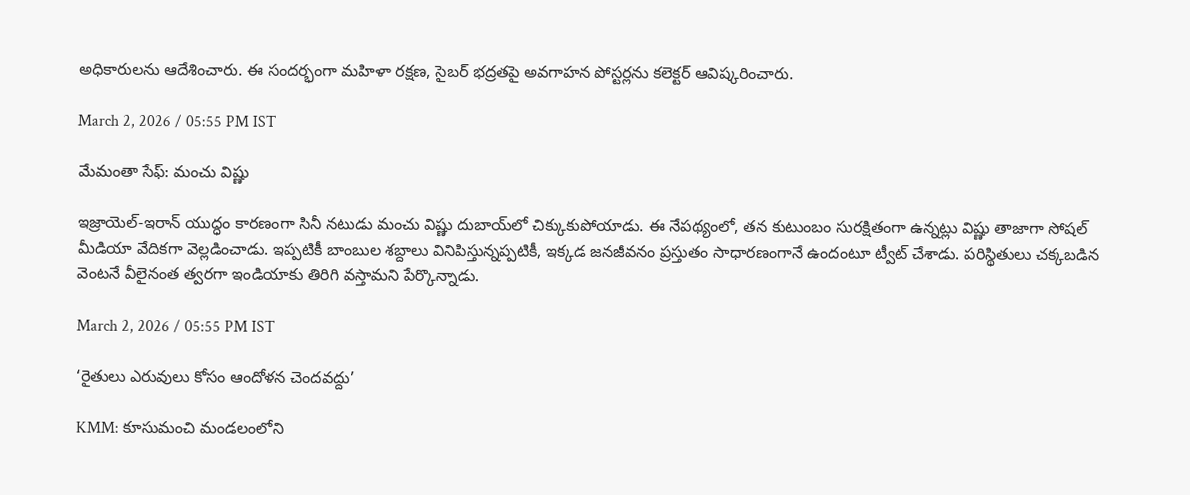అధికారులను ఆదేశించారు. ఈ సందర్భంగా మహిళా రక్షణ, సైబర్ భద్రతపై అవగాహన పోస్టర్లను కలెక్టర్ ఆవిష్కరించారు.

March 2, 2026 / 05:55 PM IST

మేమంతా సేఫ్: మంచు విష్ణు

ఇజ్రాయెల్-ఇరాన్ యుద్ధం కారణంగా సినీ నటుడు మంచు విష్ణు దుబాయ్‌లో చిక్కుకుపోయాడు. ఈ నేపథ్యంలో, తన కుటుంబం సురక్షితంగా ఉన్నట్లు విష్ణు తాజాగా సోషల్ మీడియా వేదికగా వెల్లడించాడు. ఇప్పటికీ బాంబుల శబ్దాలు వినిపిస్తున్నప్పటికీ, ఇక్కడ జనజీవనం ప్రస్తుతం సాధారణంగానే ఉందంటూ ట్వీట్ చేశాడు. పరిస్థితులు చక్కబడిన వెంటనే వీలైనంత త్వరగా ఇండియాకు తిరిగి వస్తామని పేర్కొన్నాడు.

March 2, 2026 / 05:55 PM IST

‘రైతులు ఎరువులు కోసం ఆందోళన చెందవద్దు’

KMM: కూసుమంచి మండలంలోని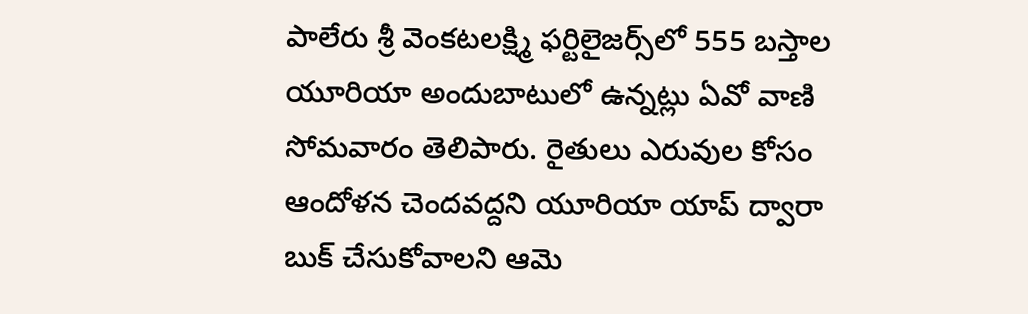పాలేరు శ్రీ వెంకటలక్ష్మి ఫర్టిలైజర్స్‌లో 555 బస్తాల యూరియా అందుబాటులో ఉన్నట్లు ఏవో వాణి సోమవారం తెలిపారు. రైతులు ఎరువుల కోసం ఆందోళన చెందవద్దని యూరియా యాప్ ద్వారా బుక్ చేసుకోవాలని ఆమె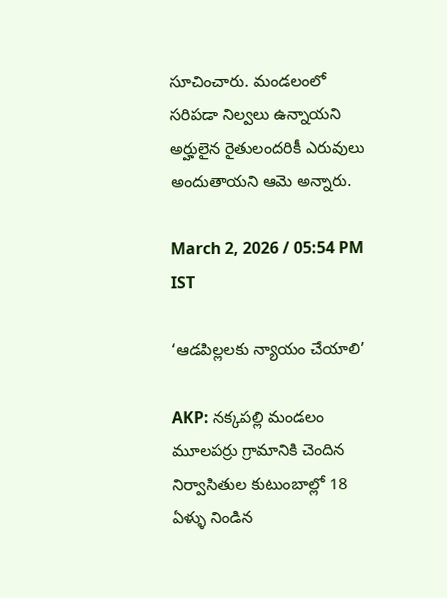సూచించారు. మండలంలో సరిపడా నిల్వలు ఉన్నాయని అర్హులైన రైతులందరికీ ఎరువులు అందుతాయని ఆమె అన్నారు.

March 2, 2026 / 05:54 PM IST

‘ఆడపిల్లలకు న్యాయం చేయాలి’

AKP: నక్కపల్లి మండలం మూలపర్రు గ్రామానికి చెందిన నిర్వాసితుల కుటుంబాల్లో 18 ఏళ్ళు నిండిన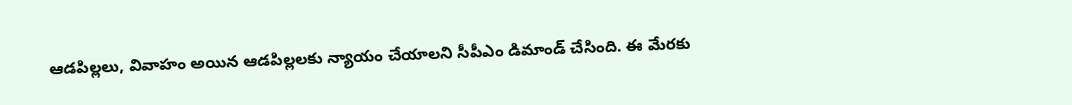ఆడపిల్లలు, వివాహం అయిన ఆడపిల్లలకు న్యాయం చేయాలని సీపీఎం డిమాండ్ చేసింది. ఈ మేరకు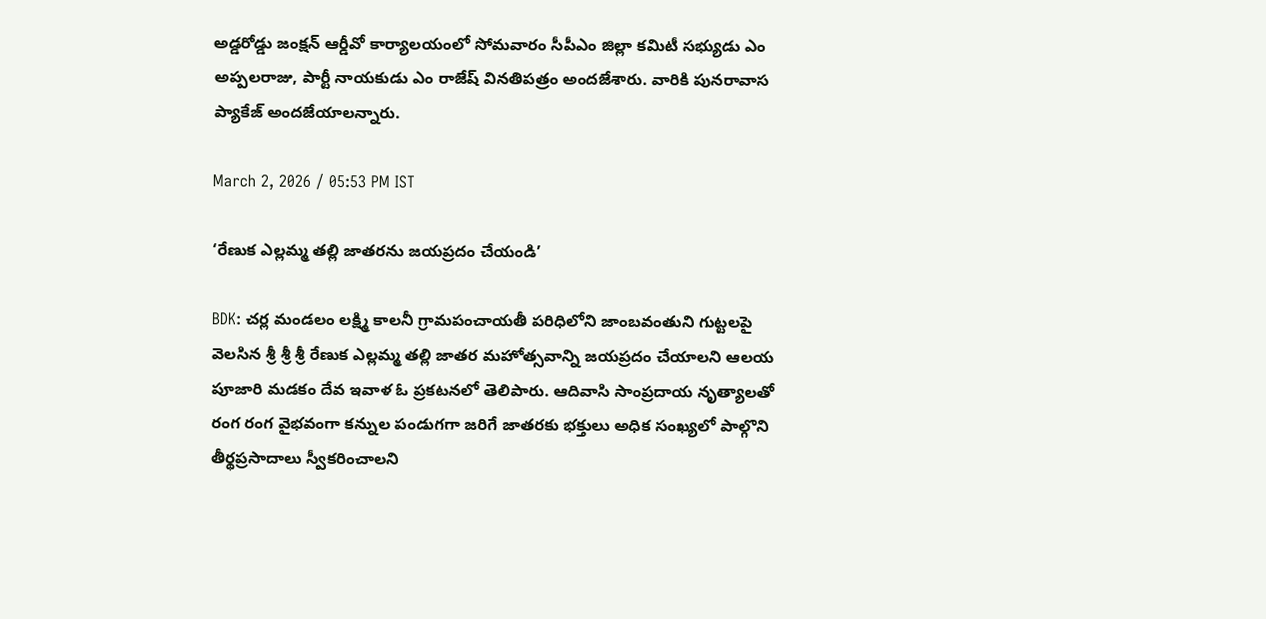అడ్డరోడ్డు జంక్షన్ ఆర్డీవో కార్యాలయంలో సోమవారం సీపీఎం జిల్లా కమిటీ సభ్యుడు ఎం అప్పలరాజు, పార్టీ నాయకుడు ఎం రాజేష్ వినతిపత్రం అందజేశారు. వారికి పునరావాస ప్యాకేజ్ అందజేయాలన్నారు.

March 2, 2026 / 05:53 PM IST

‘రేణుక ఎల్లమ్మ తల్లి జాతరను జయప్రదం చేయండి’

BDK: చర్ల మండలం లక్ష్మి కాలనీ గ్రామపంచాయతీ పరిధిలోని జాంబవంతుని గుట్టలపై వెలసిన శ్రీ శ్రీ శ్రీ రేణుక ఎల్లమ్మ తల్లి జాతర మహోత్సవాన్ని జయప్రదం చేయాలని ఆలయ పూజారి మడకం దేవ ఇవాళ ఓ ప్రకటనలో తెలిపారు. ఆదివాసి సాంప్రదాయ నృత్యాలతో రంగ రంగ వైభవంగా కన్నుల పండుగగా జరిగే జాతరకు భక్తులు అధిక సంఖ్యలో పాల్గొని తీర్థప్రసాదాలు స్వీకరించాలని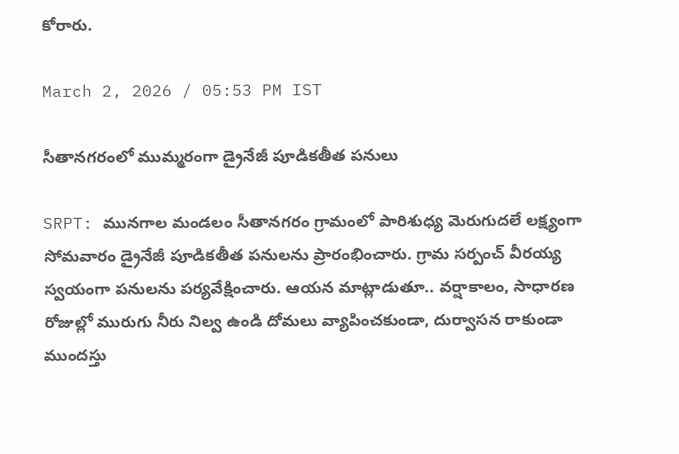కోరారు.

March 2, 2026 / 05:53 PM IST

సీతానగరంలో ముమ్మరంగా డ్రైనేజీ పూడికతీత పనులు

SRPT: మునగాల మండలం సీతానగరం గ్రామంలో పారిశుధ్య మెరుగుదలే లక్ష్యంగా సోమవారం డ్రైనేజీ పూడికతీత పనులను ప్రారంభించారు. గ్రామ సర్పంచ్ వీరయ్య స్వయంగా పనులను పర్యవేక్షించారు. ఆయన మాట్లాడుతూ.. వర్షాకాలం, సాధారణ రోజుల్లో మురుగు నీరు నిల్వ ఉండి దోమలు వ్యాపించకుండా, దుర్వాసన రాకుండా ముందస్తు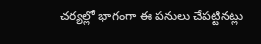చర్యల్లో భాగంగా ఈ పనులు చేపట్టినట్లు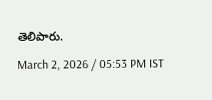తెలిపారు.

March 2, 2026 / 05:53 PM IST